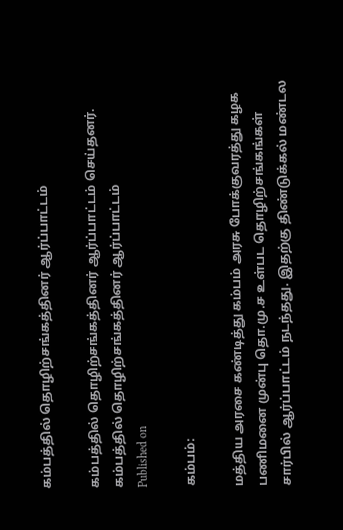கம்பத்தில் தொழிற்சங்கத்தினர் ஆர்ப்பாட்டம்

கம்பத்தில் தொழிற்சங்கத்தினர் ஆர்ப்பாட்டம் செய்தனர்.
கம்பத்தில் தொழிற்சங்கத்தினர் ஆர்ப்பாட்டம்
Published on

கம்பம்:

மத்திய அரசை கண்டித்து கம்பம் அரசு போக்குவரத்து கழக பணிமனை முன்பு தொ.மு.ச உள்பட தொழிற்சங்கங்கள் சார்பில் ஆர்ப்பாட்டம் நடந்தது. இதற்கு திண்டுக்கல் மண்டல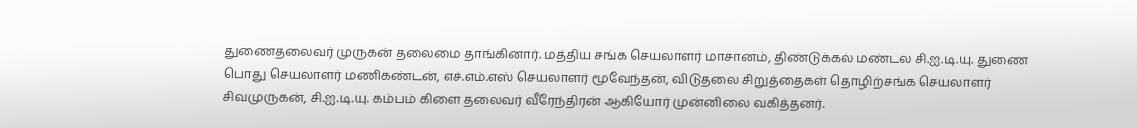துணைதலைவர் முருகன் தலைமை தாங்கினார். மத்திய சங்க செயலாளர் மாசானம், திண்டுக்கல் மண்டல சி.ஐ.டி.யு. துணை பொது செயலாளர் மணிகண்டன், எச்.எம்.எஸ் செயலாளர் மூவேந்தன், விடுதலை சிறுத்தைகள் தொழிற்சங்க செயலாளர் சிவமுருகன், சி.ஐ.டி.யு. கம்பம் கிளை தலைவர் வீரேந்திரன் ஆகியோர் முன்னிலை வகித்தனர்.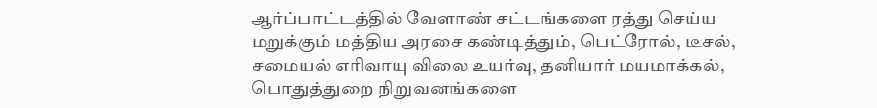ஆர்ப்பாட்டத்தில் வேளாண் சட்டங்களை ரத்து செய்ய மறுக்கும் மத்திய அரசை கண்டித்தும், பெட்ரோல், டீசல், சமையல் எரிவாயு விலை உயர்வு, தனியார் மயமாக்கல், பொதுத்துறை நிறுவனங்களை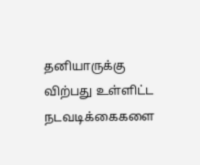தனியாருக்கு விற்பது உள்ளிட்ட நடவடிக்கைகளை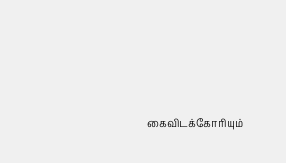கைவிடக்கோரியும்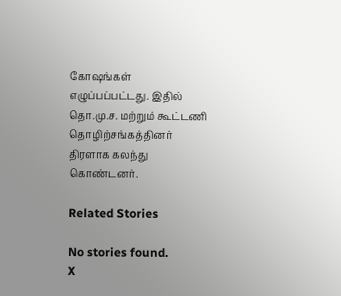கோஷங்கள் எழுப்பப்பட்டது. இதில் தொ.மு.ச. மற்றும் கூட்டணி தொழிற்சங்கத்தினர் திரளாக கலந்து கொண்டனர்.

Related Stories

No stories found.
X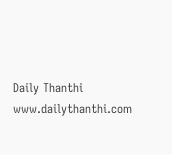Daily Thanthi
www.dailythanthi.com